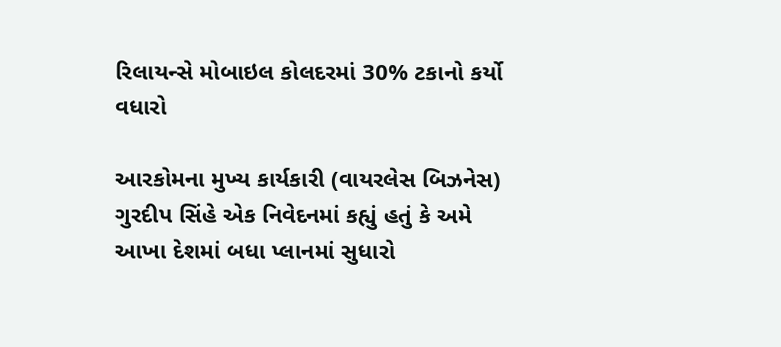રિલાયન્સે મોબાઇલ કોલદરમાં 30% ટકાનો કર્યો વધારો

આરકોમના મુખ્ય કાર્યકારી (વાયરલેસ બિઝનેસ) ગુરદીપ સિંહે એક નિવેદનમાં કહ્યું હતું કે અમે આખા દેશમાં બધા પ્લાનમાં સુધારો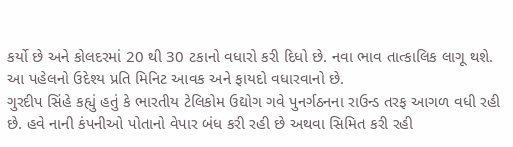કર્યો છે અને કોલદરમાં 20 થી 30 ટકાનો વધારો કરી દિધો છે. નવા ભાવ તાત્કાલિક લાગૂ થશે. આ પહેલનો ઉદેશ્ય પ્રતિ મિનિટ આવક અને ફાયદો વધારવાનો છે.
ગુરદીપ સિંહે કહ્યું હતું કે ભારતીય ટેલિકોમ ઉદ્યોગ ગવે પુનર્ગઠનના રાઉન્ડ તરફ આગળ વધી રહી છે. હવે નાની કંપનીઓ પોતાનો વેપાર બંધ કરી રહી છે અથવા સિમિત કરી રહી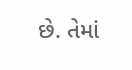છે. તેમાં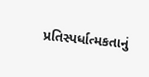પ્રતિસ્પર્ધાત્મકતાનું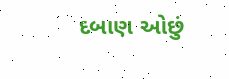દબાણ ઓછું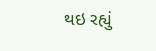થઇ રહ્યું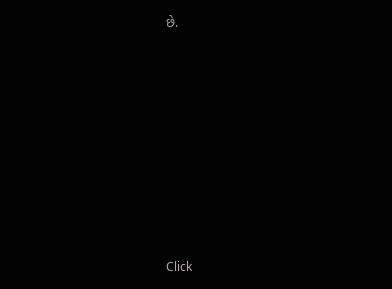છે.












Click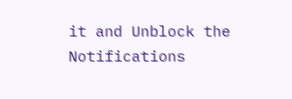it and Unblock the Notifications